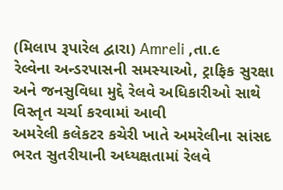(મિલાપ રૂપારેલ દ્વારા) Amreli ,તા.૯
રેલ્વેના અન્ડરપાસની સમસ્યાઓ, ટ્રાફિક સુરક્ષા અને જનસુવિધા મુદ્દે રેલવે અધિકારીઓ સાથે વિસ્તૃત ચર્ચા કરવામાં આવી
અમરેલી કલેકટર કચેરી ખાતે અમરેલીના સાંસદ ભરત સુતરીયાની અધ્યક્ષતામાં રેલવે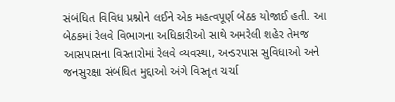સંબંધિત વિવિધ પ્રશ્નોને લઈને એક મહત્વપૂર્ણ બેઠક યોજાઈ હતી. આ બેઠકમાં રેલવે વિભાગના અધિકારીઓ સાથે અમરેલી શહેર તેમજ આસપાસના વિસ્તારોમાં રેલવે વ્યવસ્થા, અન્ડરપાસ સુવિધાઓ અને જનસુરક્ષા સંબંધિત મુદ્દાઓ અંગે વિસ્તૃત ચર્ચા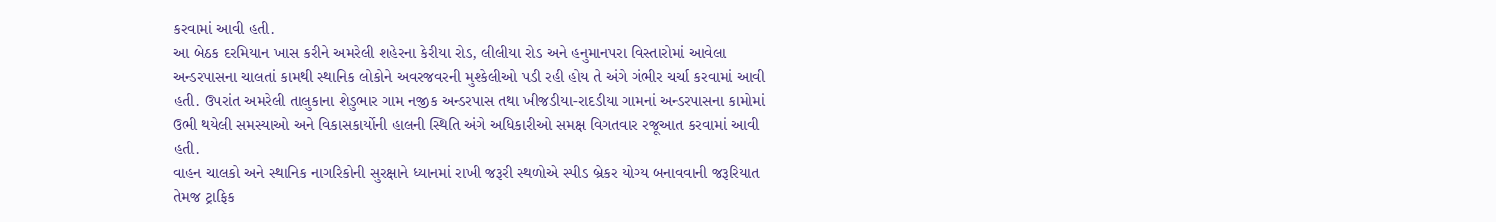કરવામાં આવી હતી.
આ બેઠક દરમિયાન ખાસ કરીને અમરેલી શહેરના કેરીયા રોડ, લીલીયા રોડ અને હનુમાનપરા વિસ્તારોમાં આવેલા અન્ડરપાસના ચાલતાં કામથી સ્થાનિક લોકોને અવરજવરની મુશ્કેલીઓ પડી રહી હોય તે અંગે ગંભીર ચર્ચા કરવામાં આવી હતી. ઉપરાંત અમરેલી તાલુકાના શેડુભાર ગામ નજીક અન્ડરપાસ તથા ખીજડીયા-રાદડીયા ગામનાં અન્ડરપાસના કામોમાં ઉભી થયેલી સમસ્યાઓ અને વિકાસકાર્યોની હાલની સ્થિતિ અંગે અધિકારીઓ સમક્ષ વિગતવાર રજૂઆત કરવામાં આવી હતી.
વાહન ચાલકો અને સ્થાનિક નાગરિકોની સુરક્ષાને ધ્યાનમાં રાખી જરૂરી સ્થળોએ સ્પીડ બ્રેકર યોગ્ય બનાવવાની જરૂરિયાત તેમજ ટ્રાફિક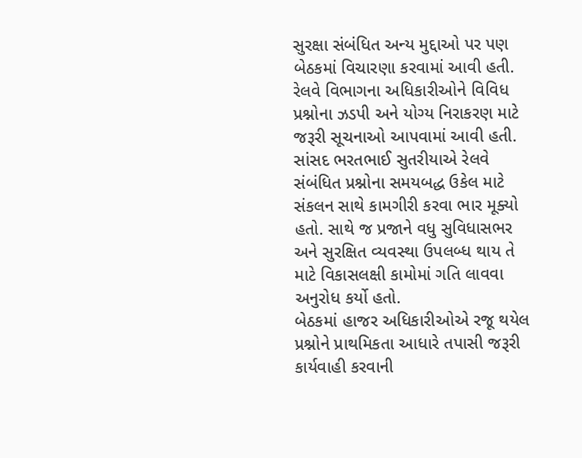સુરક્ષા સંબંધિત અન્ય મુદ્દાઓ પર પણ બેઠકમાં વિચારણા કરવામાં આવી હતી. રેલવે વિભાગના અધિકારીઓને વિવિધ પ્રશ્નોના ઝડપી અને યોગ્ય નિરાકરણ માટે જરૂરી સૂચનાઓ આપવામાં આવી હતી.
સાંસદ ભરતભાઈ સુતરીયાએ રેલવે સંબંધિત પ્રશ્નોના સમયબદ્ધ ઉકેલ માટે સંકલન સાથે કામગીરી કરવા ભાર મૂક્યો હતો. સાથે જ પ્રજાને વધુ સુવિધાસભર અને સુરક્ષિત વ્યવસ્થા ઉપલબ્ધ થાય તે માટે વિકાસલક્ષી કામોમાં ગતિ લાવવા અનુરોધ કર્યો હતો.
બેઠકમાં હાજર અધિકારીઓએ રજૂ થયેલ પ્રશ્નોને પ્રાથમિકતા આધારે તપાસી જરૂરી કાર્યવાહી કરવાની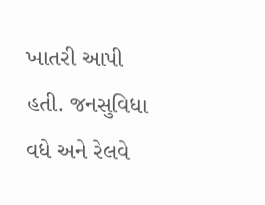ખાતરી આપી હતી. જનસુવિધા વધે અને રેલવે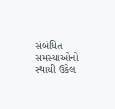સંબંધિત સમસ્યાઓનો સ્થાયી ઉકેલ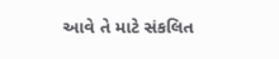આવે તે માટે સંકલિત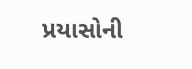પ્રયાસોની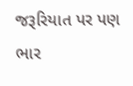જરૂરિયાત પર પણ ભાર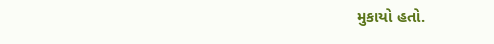મુકાયો હતો.